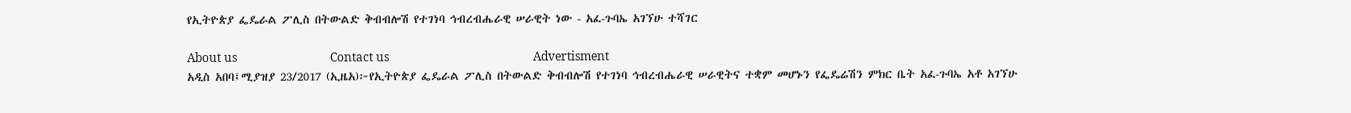የኢትዮጵያ ፌዴራል ፖሊስ በትውልድ ቅብብሎሽ የተገነባ ኅብረብሔራዊ ሠራዊት ነው - አፈ-ጉባኤ አገኘሁ ተሻገር

About us                               Contact us                                                Advertisment
አዲስ አበባ፤ሚያዝያ 23/2017 (ኢዜአ)፦የኢትዮጵያ ፌዴራል ፖሊስ በትውልድ ቅብብሎሽ የተገነባ ኅብረብሔራዊ ሠራዊትና ተቋም መሆኑን የፌዴሬሽን ምክር ቤት አፈ-ጉባኤ አቶ አገኘሁ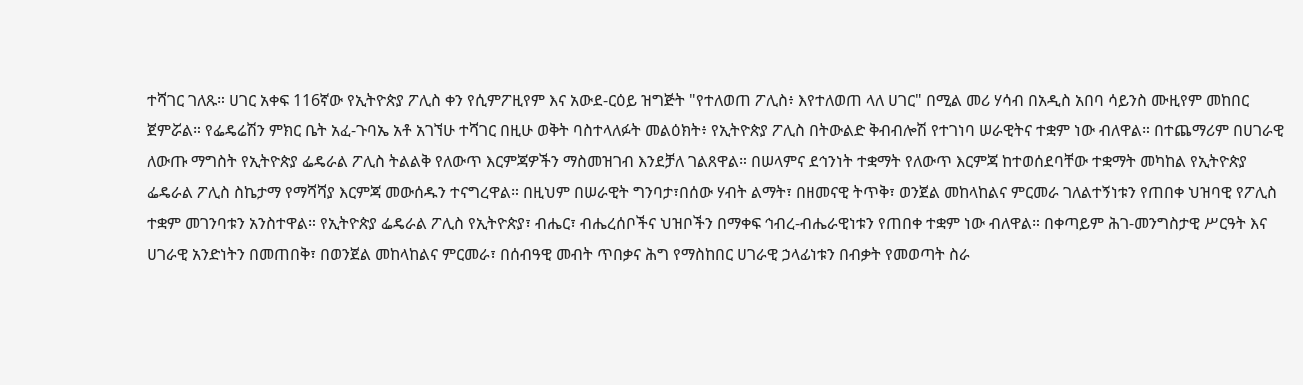ተሻገር ገለጹ። ሀገር አቀፍ 116ኛው የኢትዮጵያ ፖሊስ ቀን የሲምፖዚየም እና አውደ-ርዕይ ዝግጅት "የተለወጠ ፖሊስ፥ እየተለወጠ ላለ ሀገር" በሚል መሪ ሃሳብ በአዲስ አበባ ሳይንስ ሙዚየም መከበር ጀምሯል። የፌዴሬሽን ምክር ቤት አፈ-ጉባኤ አቶ አገኘሁ ተሻገር በዚሁ ወቅት ባስተላለፉት መልዕክት፥ የኢትዮጵያ ፖሊስ በትውልድ ቅብብሎሽ የተገነባ ሠራዊትና ተቋም ነው ብለዋል። በተጨማሪም በሀገራዊ ለውጡ ማግስት የኢትዮጵያ ፌዴራል ፖሊስ ትልልቅ የለውጥ እርምጃዎችን ማስመዝገብ እንደቻለ ገልጸዋል። በሠላምና ደኅንነት ተቋማት የለውጥ እርምጃ ከተወሰደባቸው ተቋማት መካከል የኢትዮጵያ ፌዴራል ፖሊስ ስኬታማ የማሻሻያ እርምጃ መውሰዱን ተናግረዋል። በዚህም በሠራዊት ግንባታ፣በሰው ሃብት ልማት፣ በዘመናዊ ትጥቅ፣ ወንጀል መከላከልና ምርመራ ገለልተኝነቱን የጠበቀ ህዝባዊ የፖሊስ ተቋም መገንባቱን አንስተዋል። የኢትዮጵያ ፌዴራል ፖሊስ የኢትዮጵያ፣ ብሔር፣ ብሔረሰቦችና ህዝቦችን በማቀፍ ኅብረ-ብሔራዊነቱን የጠበቀ ተቋም ነው ብለዋል። በቀጣይም ሕገ-መንግስታዊ ሥርዓት እና ሀገራዊ አንድነትን በመጠበቅ፣ በወንጀል መከላከልና ምርመራ፣ በሰብዓዊ መብት ጥበቃና ሕግ የማስከበር ሀገራዊ ኃላፊነቱን በብቃት የመወጣት ስራ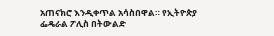አጠናክሮ እንዲቀጥል አሳስበዋል። የኢትዮጵያ ፌዴራል ፖሊስ በትውልድ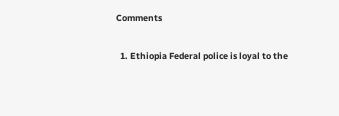Comments

  1. Ethiopia Federal police is loyal to the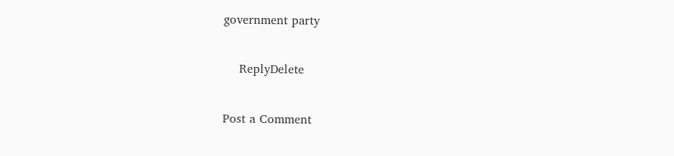government party

    ReplyDelete

Post a Comment